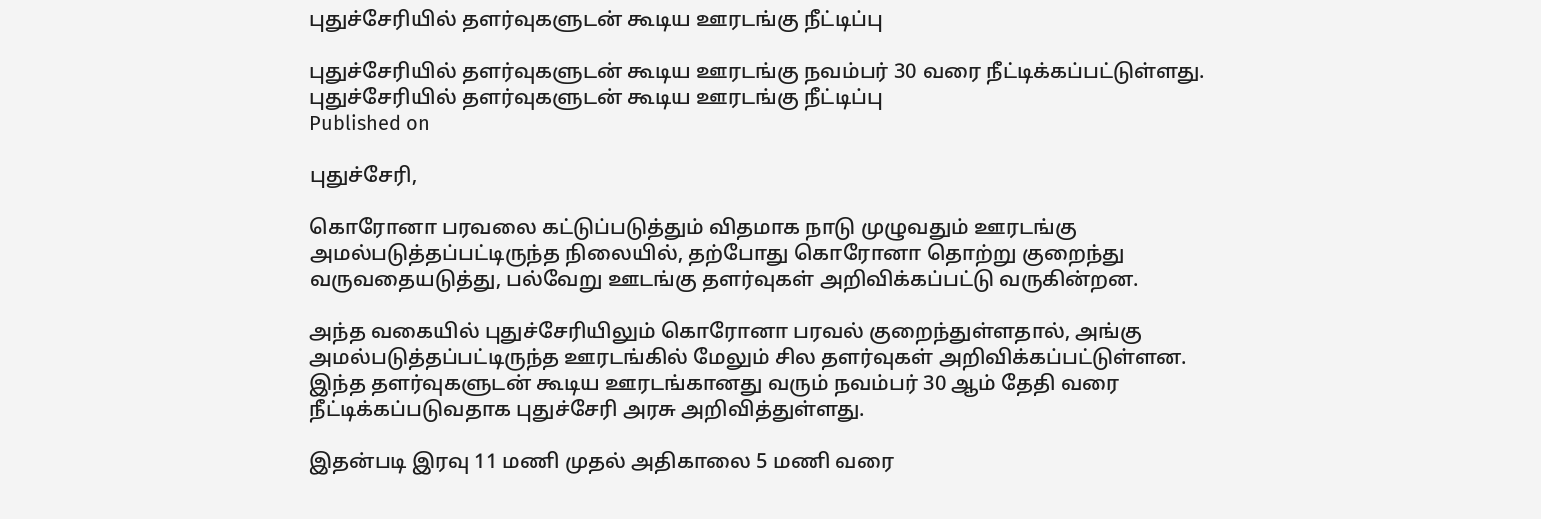புதுச்சேரியில் தளர்வுகளுடன் கூடிய ஊரடங்கு நீட்டிப்பு

புதுச்சேரியில் தளர்வுகளுடன் கூடிய ஊரடங்கு நவம்பர் 30 வரை நீட்டிக்கப்பட்டுள்ளது.
புதுச்சேரியில் தளர்வுகளுடன் கூடிய ஊரடங்கு நீட்டிப்பு
Published on

புதுச்சேரி,

கொரோனா பரவலை கட்டுப்படுத்தும் விதமாக நாடு முழுவதும் ஊரடங்கு அமல்படுத்தப்பட்டிருந்த நிலையில், தற்போது கொரோனா தொற்று குறைந்து வருவதையடுத்து, பல்வேறு ஊடங்கு தளர்வுகள் அறிவிக்கப்பட்டு வருகின்றன.

அந்த வகையில் புதுச்சேரியிலும் கொரோனா பரவல் குறைந்துள்ளதால், அங்கு அமல்படுத்தப்பட்டிருந்த ஊரடங்கில் மேலும் சில தளர்வுகள் அறிவிக்கப்பட்டுள்ளன. இந்த தளர்வுகளுடன் கூடிய ஊரடங்கானது வரும் நவம்பர் 30 ஆம் தேதி வரை நீட்டிக்கப்படுவதாக புதுச்சேரி அரசு அறிவித்துள்ளது.

இதன்படி இரவு 11 மணி முதல் அதிகாலை 5 மணி வரை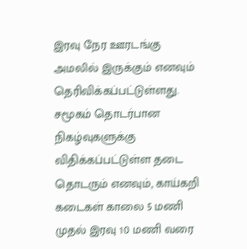இரவு நேர ஊரடங்கு அமலில் இருக்கும் எனவும் தெரிவிக்கப்பட்டுள்ளது. சமூகம் தொடர்பான நிகழ்வுகளுக்கு விதிக்கப்பட்டுள்ள தடை தொடரும் எனவும், காய்கறி கடைகள் காலை 5 மணி முதல் இரவு 10 மணி வரை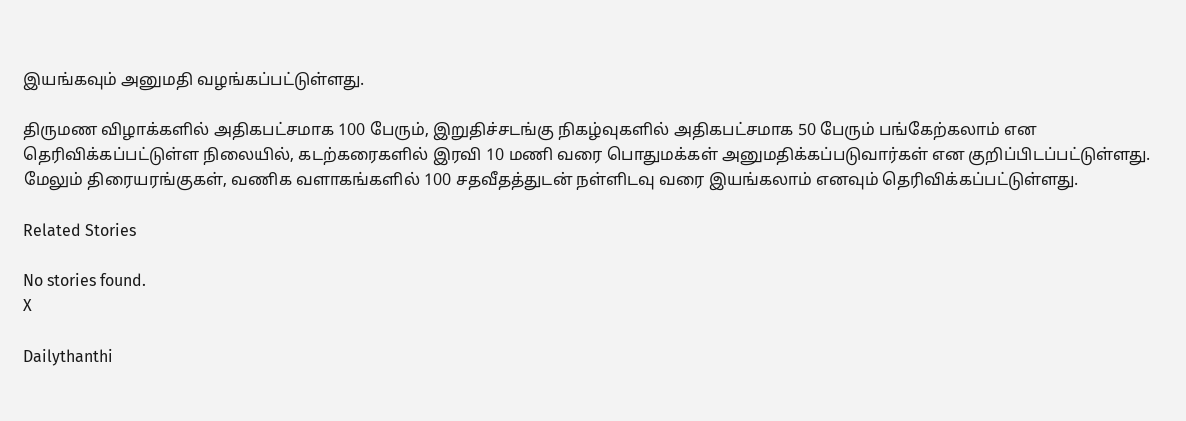இயங்கவும் அனுமதி வழங்கப்பட்டுள்ளது.

திருமண விழாக்களில் அதிகபட்சமாக 100 பேரும், இறுதிச்சடங்கு நிகழ்வுகளில் அதிகபட்சமாக 50 பேரும் பங்கேற்கலாம் என தெரிவிக்கப்பட்டுள்ள நிலையில், கடற்கரைகளில் இரவி 10 மணி வரை பொதுமக்கள் அனுமதிக்கப்படுவார்கள் என குறிப்பிடப்பட்டுள்ளது. மேலும் திரையரங்குகள், வணிக வளாகங்களில் 100 சதவீதத்துடன் நள்ளிடவு வரை இயங்கலாம் எனவும் தெரிவிக்கப்பட்டுள்ளது.

Related Stories

No stories found.
X

Dailythanthi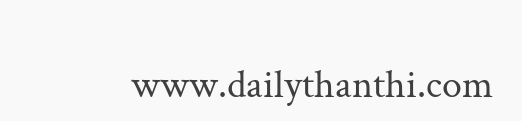www.dailythanthi.com